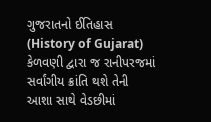ગુજરાતનો ઈતિહાસ (History of Gujarat) કેળવણી દ્વારા જ રાનીપરજમાં સર્વાંગીય ક્રાંતિ થશે તેની આશા સાથે વેડછીમાં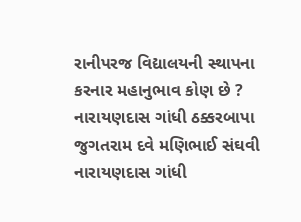રાનીપરજ વિદ્યાલયની સ્થાપના કરનાર મહાનુભાવ કોણ છે ? નારાયણદાસ ગાંધી ઠક્કરબાપા જુગતરામ દવે મણિભાઈ સંઘવી નારાયણદાસ ગાંધી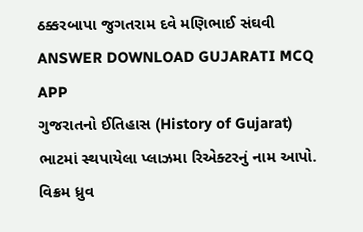ઠક્કરબાપા જુગતરામ દવે મણિભાઈ સંઘવી ANSWER DOWNLOAD GUJARATI MCQ APP
ગુજરાતનો ઈતિહાસ (History of Gujarat) ભાટમાં સ્થપાયેલા પ્લાઝમા રિએક્ટરનું નામ આપો. વિક્રમ ધ્રુવ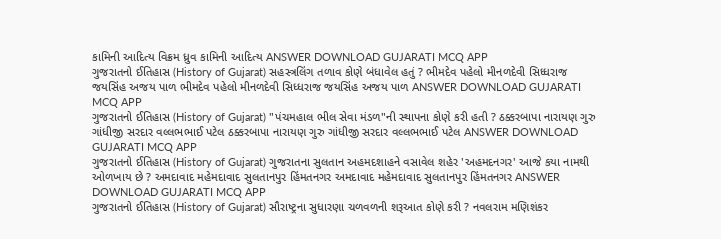કામિની આદિત્ય વિક્રમ ધ્રુવ કામિની આદિત્ય ANSWER DOWNLOAD GUJARATI MCQ APP
ગુજરાતનો ઈતિહાસ (History of Gujarat) સહસ્ત્રલિંગ તળાવ કોણે બંધાવેલ હતું ? ભીમદેવ પહેલો મીનળદેવી સિધ્ધરાજ જયસિંહ અજય પાળ ભીમદેવ પહેલો મીનળદેવી સિધ્ધરાજ જયસિંહ અજય પાળ ANSWER DOWNLOAD GUJARATI MCQ APP
ગુજરાતનો ઈતિહાસ (History of Gujarat) "પંચમહાલ ભીલ સેવા મંડળ"ની સ્થાપના કોણે કરી હતી ? ઠક્કરબાપા નારાયણ ગુરુ ગાંધીજી સરદાર વલ્લભભાઈ પટેલ ઠક્કરબાપા નારાયણ ગુરુ ગાંધીજી સરદાર વલ્લભભાઈ પટેલ ANSWER DOWNLOAD GUJARATI MCQ APP
ગુજરાતનો ઈતિહાસ (History of Gujarat) ગુજરાતના સુલતાન અહમદશાહને વસાવેલ શહેર 'અહમદનગર' આજે કયા નામથી ઓળખાય છે ? અમદાવાદ મહેમદાવાદ સુલતાનપુર હિંમતનગર અમદાવાદ મહેમદાવાદ સુલતાનપુર હિંમતનગર ANSWER DOWNLOAD GUJARATI MCQ APP
ગુજરાતનો ઈતિહાસ (History of Gujarat) સૌરાષ્ટ્રના સુધારણા ચળવળની શરૂઆત કોણે કરી ? નવલરામ મણિશંકર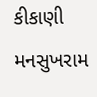કીકાણી મનસુખરામ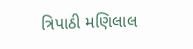ત્રિપાઠી મણિલાલ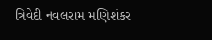ત્રિવેદી નવલરામ મણિશંકર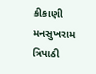કીકાણી મનસુખરામ ત્રિપાઠી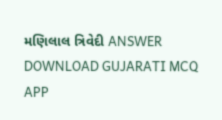મણિલાલ ત્રિવેદી ANSWER DOWNLOAD GUJARATI MCQ APP